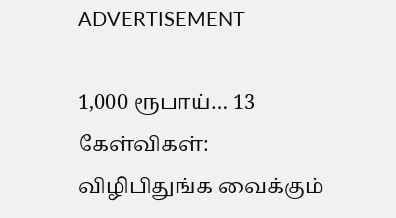ADVERTISEMENT

1,000 ரூபாய்… 13 கேள்விகள்: விழிபிதுங்க வைக்கும்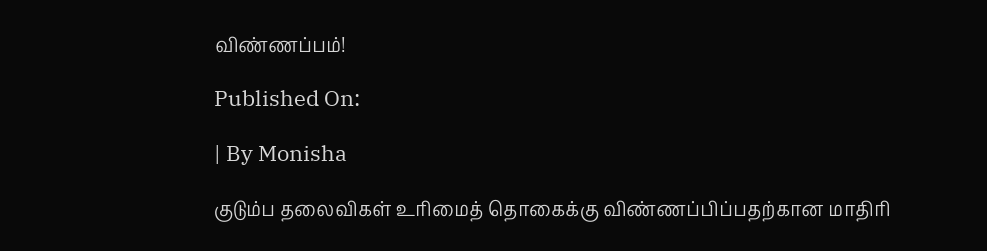விண்ணப்பம்!

Published On:

| By Monisha

குடும்ப தலைவிகள் உரிமைத் தொகைக்கு விண்ணப்பிப்பதற்கான மாதிரி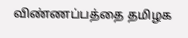விண்ணப்பத்தை தமிழக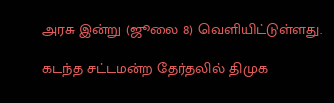அரசு இன்று (ஜூலை 8) வெளியிட்டுள்ளது.

கடந்த சட்டமன்ற தேர்தலில் திமுக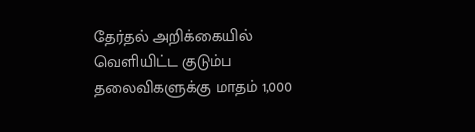தேர்தல் அறிக்கையில் வெளியிட்ட குடும்ப தலைவிகளுக்கு மாதம் 1,000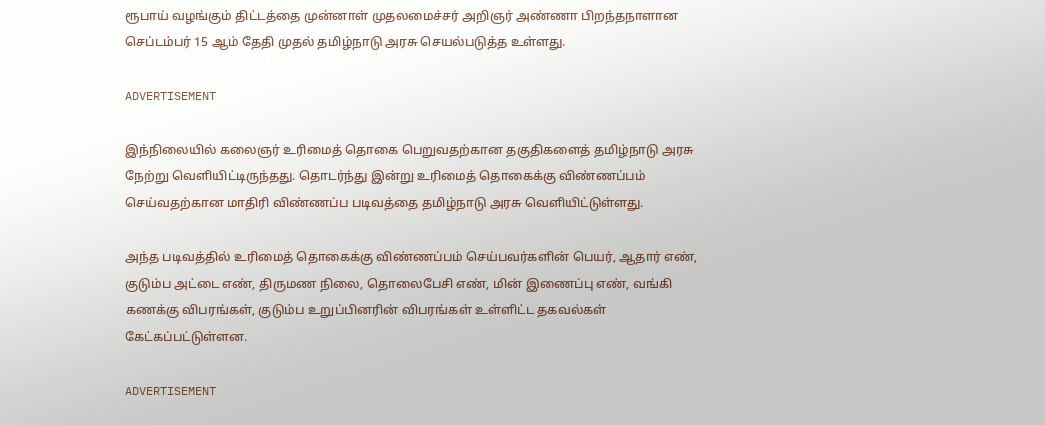ரூபாய் வழங்கும் திட்டத்தை முன்னாள் முதலமைச்சர் அறிஞர் அண்ணா பிறந்தநாளான செப்டம்பர் 15 ஆம் தேதி முதல் தமிழ்நாடு அரசு செயல்படுத்த உள்ளது.

ADVERTISEMENT

இந்நிலையில் கலைஞர் உரிமைத் தொகை பெறுவதற்கான தகுதிகளைத் தமிழ்நாடு அரசு நேற்று வெளியிட்டிருந்தது. தொடர்ந்து இன்று உரிமைத் தொகைக்கு விண்ணப்பம் செய்வதற்கான மாதிரி விண்ணப்ப படிவத்தை தமிழ்நாடு அரசு வெளியிட்டுள்ளது.

அந்த படிவத்தில் உரிமைத் தொகைக்கு விண்ணப்பம் செய்பவர்களின் பெயர், ஆதார் எண், குடும்ப அட்டை எண், திருமண நிலை, தொலைபேசி எண், மின் இணைப்பு எண், வங்கி கணக்கு விபரங்கள், குடும்ப உறுப்பினரின் விபரங்கள் உள்ளிட்ட தகவல்கள் கேட்கப்பட்டுள்ளன.

ADVERTISEMENT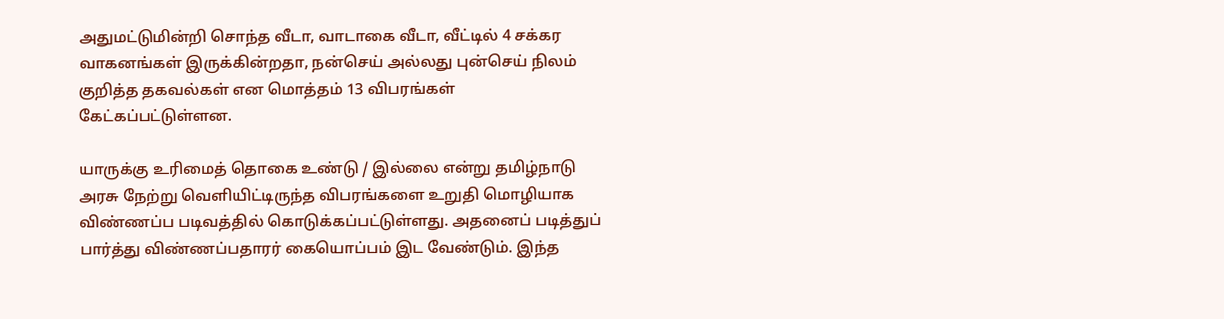அதுமட்டுமின்றி சொந்த வீடா, வாடாகை வீடா, வீட்டில் 4 சக்கர வாகனங்கள் இருக்கின்றதா, நன்செய் அல்லது புன்செய் நிலம் குறித்த தகவல்கள் என மொத்தம் 13 விபரங்கள் கேட்கப்பட்டுள்ளன.

யாருக்கு உரிமைத் தொகை உண்டு / இல்லை என்று தமிழ்நாடு அரசு நேற்று வெளியிட்டிருந்த விபரங்களை உறுதி மொழியாக விண்ணப்ப படிவத்தில் கொடுக்கப்பட்டுள்ளது. அதனைப் படித்துப் பார்த்து விண்ணப்பதாரர் கையொப்பம் இட வேண்டும். இந்த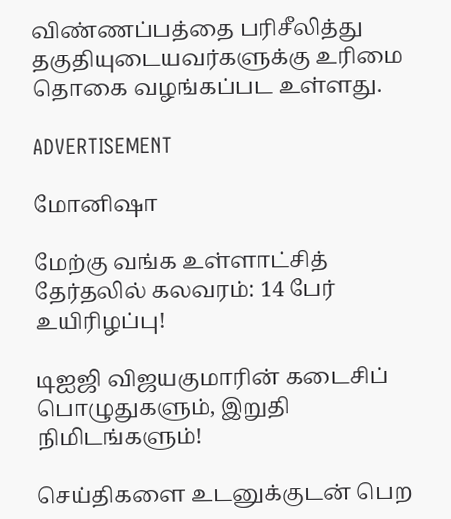விண்ணப்பத்தை பரிசீலித்து தகுதியுடையவர்களுக்கு உரிமை தொகை வழங்கப்பட உள்ளது.

ADVERTISEMENT

மோனிஷா

மேற்கு வங்க உள்ளாட்சித் தேர்தலில் கலவரம்: 14 பேர் உயிரிழப்பு!

டிஐஜி விஜயகுமாரின் கடைசிப் பொழுதுகளும், இறுதி நிமிடங்களும்!

செய்திகளை உடனுக்குடன் பெற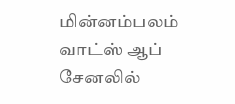மின்னம்பலம் வாட்ஸ் ஆப் சேனலில்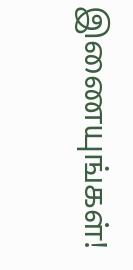இணையுங்கள்!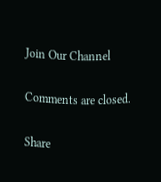Join Our Channel

Comments are closed.

Share